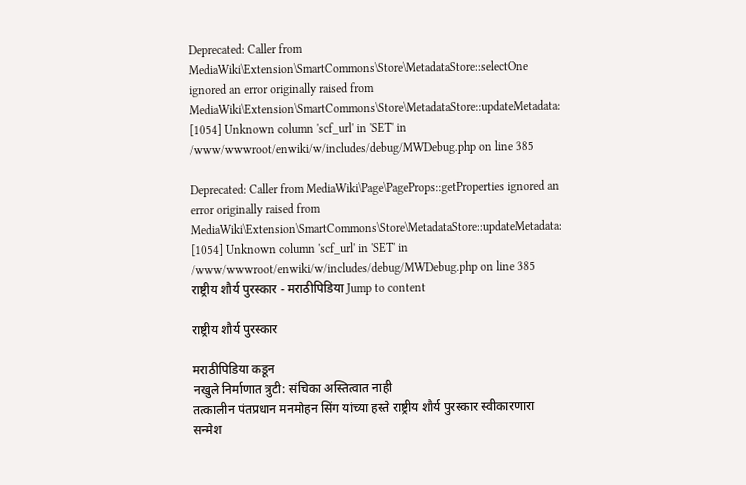Deprecated: Caller from MediaWiki\Extension\SmartCommons\Store\MetadataStore::selectOne ignored an error originally raised from MediaWiki\Extension\SmartCommons\Store\MetadataStore::updateMetadata: [1054] Unknown column 'scf_url' in 'SET' in /www/wwwroot/enwiki/w/includes/debug/MWDebug.php on line 385

Deprecated: Caller from MediaWiki\Page\PageProps::getProperties ignored an error originally raised from MediaWiki\Extension\SmartCommons\Store\MetadataStore::updateMetadata: [1054] Unknown column 'scf_url' in 'SET' in /www/wwwroot/enwiki/w/includes/debug/MWDebug.php on line 385
राष्ट्रीय शौर्य पुरस्कार - मराठीपिडिया Jump to content

राष्ट्रीय शौर्य पुरस्कार

मराठीपिडिया कडून
नखुले निर्माणात त्रुटी: संचिका अस्तित्वात नाही
तत्कालीन पंतप्रधान मनमोहन सिंग यांच्या हस्ते राष्ट्रीय शौर्य पुरस्कार स्वीकारणारा सन्मेश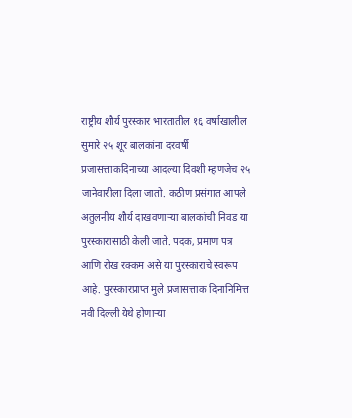राष्ट्रीय शौर्य पुरस्कार भारतातील १६ वर्षाखालील सुमारे २५ शूर बालकांना दरवर्षी प्रजासत्ताकदिनाच्या आदल्या दिवशी म्हणजेच २५ जानेवारीला दिला जातो. कठीण प्रसंगात आपले अतुलनीय शौर्य दाखवणाऱ्या बालकांची निवड या पुरस्कारासाठी केली जाते. पदक, प्रमाण पत्र आणि रोख रक्कम असे या पुरस्काराचे स्वरूप आहे. पुरस्कारप्राप्त मुले प्रजासत्ताक दिनानिमित्त नवी दिल्ली येथे होणाऱ्या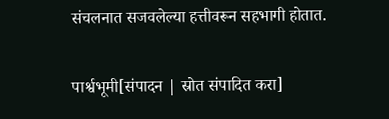संचलनात सजवलेल्या हत्तीवरून सहभागी होतात.

पार्श्वभूमी[संपादन | स्रोत संपादित करा]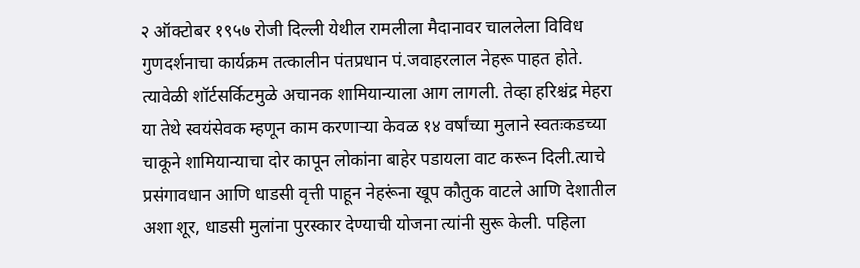२ ऑक्टोबर १९५७ रोजी दिल्ली येथील रामलीला मैदानावर चाललेला विविध गुणदर्शनाचा कार्यक्रम तत्कालीन पंतप्रधान पं.जवाहरलाल नेहरू पाहत होते. त्यावेळी शॉर्टसर्किटमुळे अचानक शामियान्याला आग लागली. तेव्हा हरिश्चंद्र मेहरा या तेथे स्वयंसेवक म्हणून काम करणाऱ्या केवळ १४ वर्षांच्या मुलाने स्वतःकडच्या चाकूने शामियान्याचा दोर कापून लोकांना बाहेर पडायला वाट करून दिली.त्याचे प्रसंगावधान आणि धाडसी वृत्ती पाहून नेहरूंना खूप कौतुक वाटले आणि देशातील अशा शूर, धाडसी मुलांना पुरस्कार देण्याची योजना त्यांनी सुरू केली. पहिला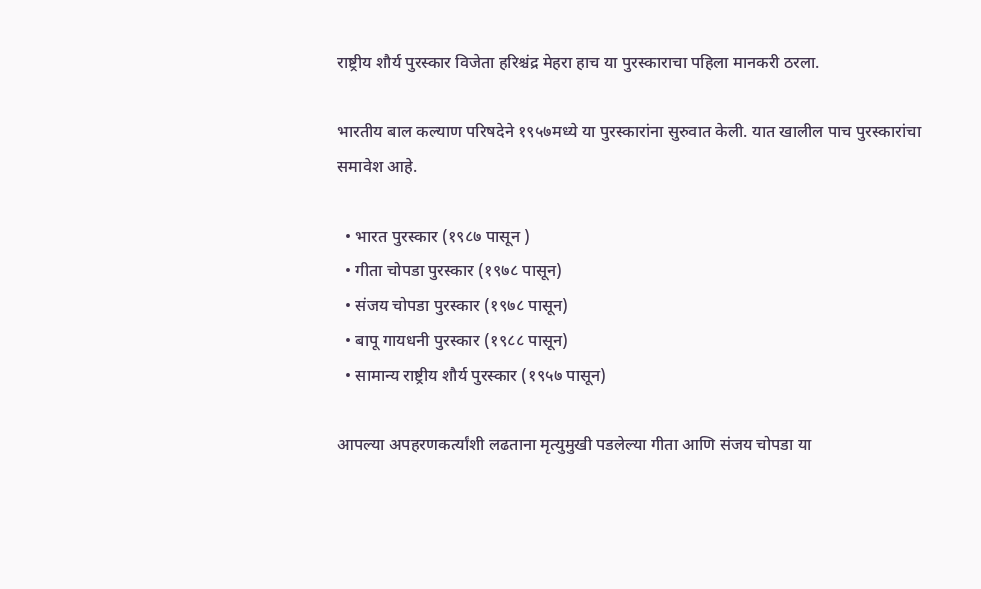राष्ट्रीय शौर्य पुरस्कार विजेता हरिश्चंद्र मेहरा हाच या पुरस्काराचा पहिला मानकरी ठरला.

भारतीय बाल कल्याण परिषदेने १९५७मध्ये या पुरस्कारांना सुरुवात केली. यात खालील पाच पुरस्कारांचा समावेश आहे.

  • भारत पुरस्कार (१९८७ पासून )
  • गीता चोपडा पुरस्कार (१९७८ पासून)
  • संजय चोपडा पुरस्कार (१९७८ पासून)
  • बापू गायधनी पुरस्कार (१९८८ पासून)
  • सामान्य राष्ट्रीय शौर्य पुरस्कार (१९५७ पासून)

आपल्या अपहरणकर्त्यांशी लढताना मृत्युमुखी पडलेल्या गीता आणि संजय चोपडा या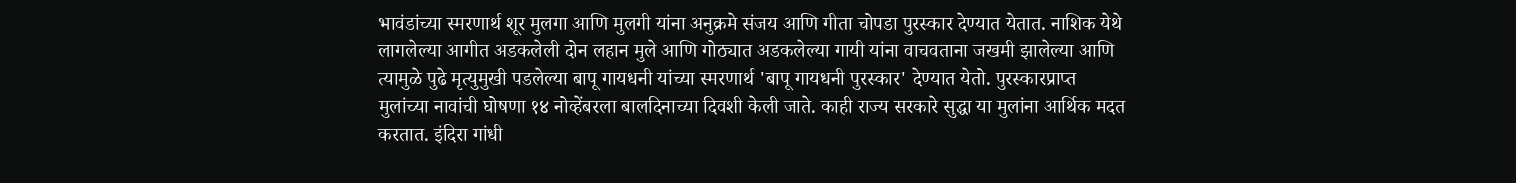भावंडांच्या स्मरणार्थ शूर मुलगा आणि मुलगी यांना अनुक्रमे संजय आणि गीता चोपडा पुरस्कार देण्यात येतात. नाशिक येथे लागलेल्या आगीत अडकलेली दोन लहान मुले आणि गोठ्यात अडकलेल्या गायी यांना वाचवताना जखमी झालेल्या आणि त्यामुळे पुढे मृत्युमुखी पडलेल्या बापू गायधनी यांच्या स्मरणार्थ 'बापू गायधनी पुरस्कार' देण्यात येतो. पुरस्कारप्राप्त मुलांच्या नावांची घोषणा १४ नोव्हेंबरला बालदिनाच्या दिवशी केली जाते. काही राज्य सरकारे सुद्धा या मुलांना आर्थिक मदत करतात. इंदिरा गांधी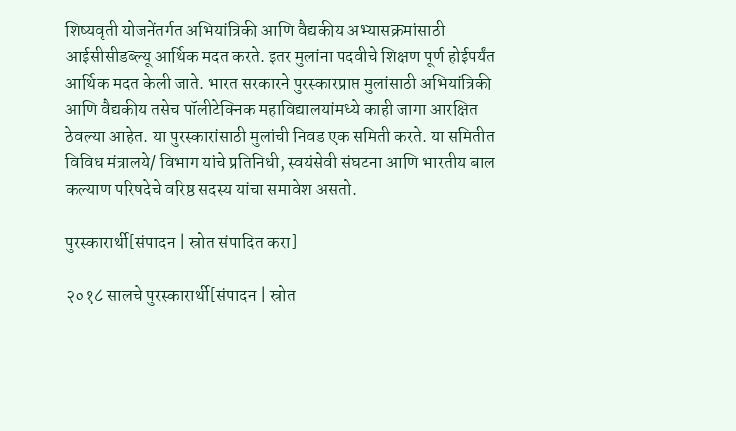शिष्यवृती योजनेंतर्गत अभियांत्रिकी आणि वैद्यकीय अभ्यासक्रमांसाठी आईसीसीडब्‍ल्‍यू आर्थिक मदत करते. इतर मुलांना पदवीचे शिक्षण पूर्ण होईपर्यंत आर्थिक मदत केली जाते. भारत सरकारने पुरस्कारप्राप्त मुलांसाठी अभियांत्रिकी आणि वैद्यकीय तसेच पॉलीटेक्निक महाविद्यालयांमध्ये काही जागा आरक्षित ठेवल्या आहेत. या पुरस्कारांसाठी मुलांची निवड एक समिती करते. या समितीत विविध मंत्रालये/ विभाग यांचे प्रतिनिधी, स्वयंसेवी संघटना आणि भारतीय बाल कल्याण परिषदेचे वरिष्ठ सदस्य यांचा समावेश असतो.

पुरस्कारार्थी[संपादन | स्रोत संपादित करा]

२०१८ सालचे पुरस्कारार्थी[संपादन | स्रोत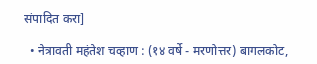संपादित करा]

  • नेत्रावती महंतेश चव्हाण : (१४ वर्षे - मरणोत्तर) बागलकोट,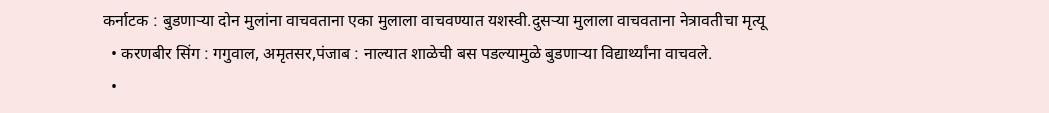कर्नाटक : बुडणाऱ्या दोन मुलांना वाचवताना एका मुलाला वाचवण्यात यशस्वी.दुसऱ्या मुलाला वाचवताना नेत्रावतीचा मृत्यू
  • करणबीर सिंग : गगुवाल, अमृतसर,पंजाब : नाल्यात शाळेची बस पडल्यामुळे बुडणाऱ्या विद्यार्थ्यांना वाचवले.
  •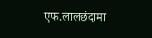एफ.लालछंदामा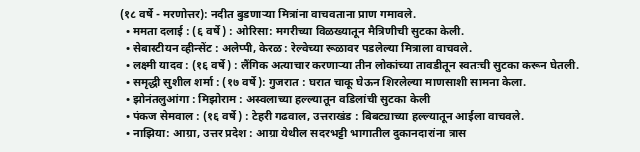(१८ वर्षे - मरणोत्तर): नदीत बुडणाऱ्या मित्रांना वाचवताना प्राण गमावले.
  • ममता दलाई : (६ वर्षे) : ओरिसा: मगरीच्या विळख्यातून मैत्रिणीची सुटका केली.
  • सेबास्टीयन व्हीन्सेंट : अलेप्पी, केरळ : रेल्वेच्या रूळावर पडलेल्या मित्राला वाचवले.
  • लक्ष्मी यादव : (१६ वर्षे) : लैंगिक अत्याचार करणाऱ्या तीन लोकांच्या तावडीतून स्वतःची सुटका करून घेतली.
  • समृद्धी सुशील शर्मा : (१७ वर्षे): गुजरात : घरात चाकू घेऊन शिरलेल्या माणसाशी सामना केला.
  • झोनंतलुआंगा : मिझोराम : अस्वलाच्या हल्ल्यातून वडिलांची सुटका केली
  • पंकज सेमवाल : (१६ वर्षे) : टेहरी गढवाल, उत्तराखंड : बिबट्याच्या हल्ल्यातून आईला वाचवले.
  • नाझिया: आग्रा, उत्तर प्रदेश : आग्रा येथील सदरभट्टी भागातील दुकानदारांना त्रास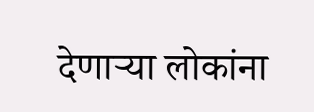देणाऱ्या लोकांना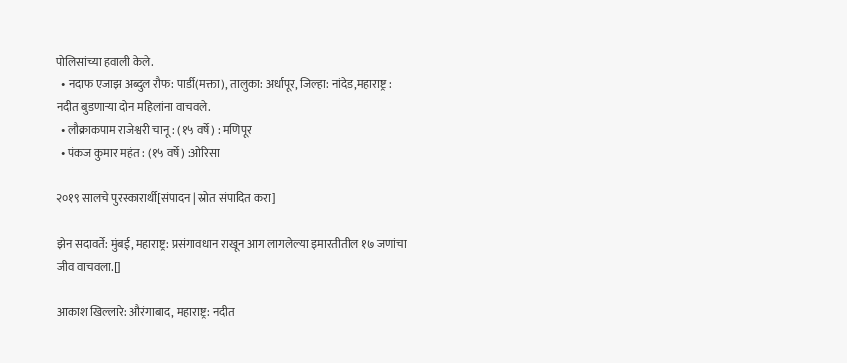पोलिसांच्या हवाली केले.
  • नदाफ एजाझ अब्दुल रौफ: पार्डी(मक्ता), तालुका: अर्धापूर, जिल्हा: नांदेड,महाराष्ट्र : नदीत बुडणाऱ्या दोन महिलांना वाचवले.
  • लौक्राकपाम राजेश्वरी चानू : (१५ वर्षे) : मणिपूर
  • पंकज कुमार महंत : (१५ वर्षे) :ओरिसा

२०१९ सालचे पुरस्कारार्थी[संपादन | स्रोत संपादित करा]

झेन सदावर्ते: मुंबई, महाराष्ट्र: प्रसंगावधान राखून आग लागलेल्या इमारतीतील १७ जणांचा जीव वाचवला.[]

आकाश खिल्लारे: औरंगाबाद, महाराष्ट्र: नदीत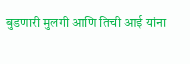बुडणारी मुलगी आणि तिची आई यांना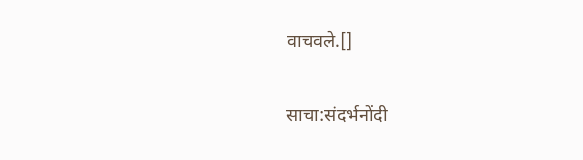वाचवले.[]

साचा:संदर्भनोंदी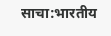साचा:भारतीय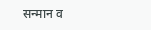सन्मान व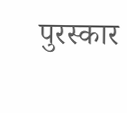पुरस्कार